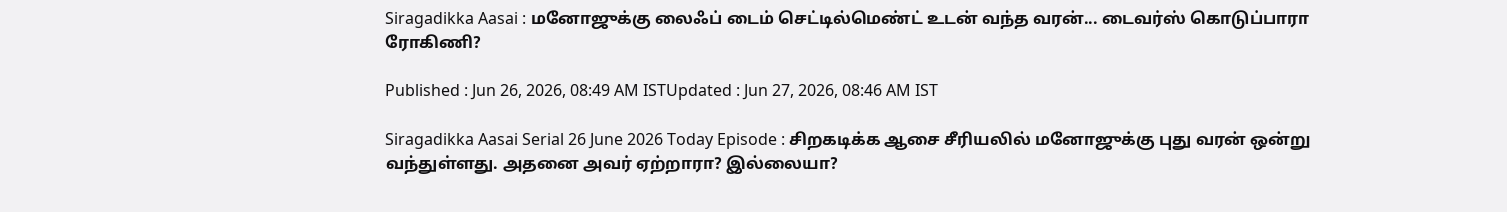Siragadikka Aasai : மனோஜுக்கு லைஃப் டைம் செட்டில்மெண்ட் உடன் வந்த வரன்... டைவர்ஸ் கொடுப்பாரா ரோகிணி?

Published : Jun 26, 2026, 08:49 AM ISTUpdated : Jun 27, 2026, 08:46 AM IST

Siragadikka Aasai Serial 26 June 2026 Today Episode : சிறகடிக்க ஆசை சீரியலில் மனோஜுக்கு புது வரன் ஒன்று வந்துள்ளது. அதனை அவர் ஏற்றாரா? இல்லையா?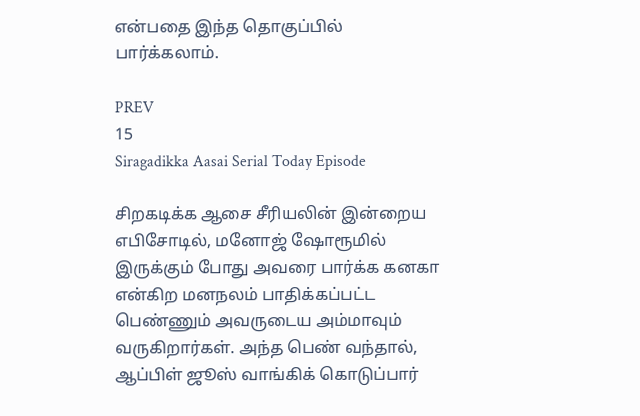என்பதை இந்த தொகுப்பில் பார்க்கலாம்.

PREV
15
Siragadikka Aasai Serial Today Episode

சிறகடிக்க ஆசை சீரியலின் இன்றைய எபிசோடில், மனோஜ் ஷோரூமில் இருக்கும் போது அவரை பார்க்க கனகா என்கிற மனநலம் பாதிக்கப்பட்ட பெண்ணும் அவருடைய அம்மாவும் வருகிறார்கள். அந்த பெண் வந்தால், ஆப்பிள் ஜூஸ் வாங்கிக் கொடுப்பார்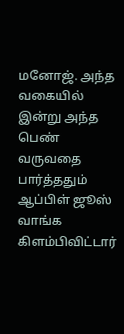மனோஜ். அந்த வகையில் இன்று அந்த பெண் வருவதை பார்த்ததும் ஆப்பிள் ஜூஸ் வாங்க கிளம்பிவிட்டார்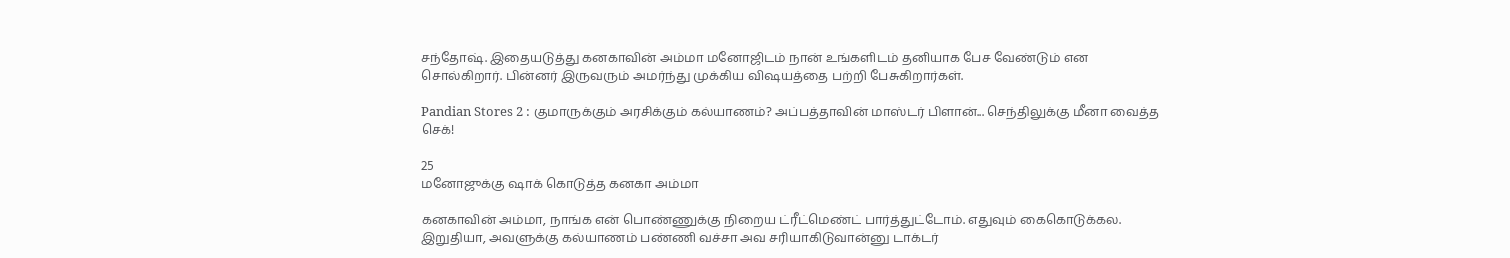சந்தோஷ். இதையடுத்து கனகாவின் அம்மா மனோஜிடம் நான் உங்களிடம் தனியாக பேச வேண்டும் என சொல்கிறார். பின்னர் இருவரும் அமர்ந்து முக்கிய விஷயத்தை பற்றி பேசுகிறார்கள்.

Pandian Stores 2 : குமாருக்கும் அரசிக்கும் கல்யாணம்? அப்பத்தாவின் மாஸ்டர் பிளான்... செந்திலுக்கு மீனா வைத்த செக்!

25
மனோஜுக்கு ஷாக் கொடுத்த கனகா அம்மா

கனகாவின் அம்மா, நாங்க என் பொண்ணுக்கு நிறைய ட்ரீட்மெண்ட் பார்த்துட்டோம். எதுவும் கைகொடுக்கல. இறுதியா, அவளுக்கு கல்யாணம் பண்ணி வச்சா அவ சரியாகிடுவான்னு டாக்டர்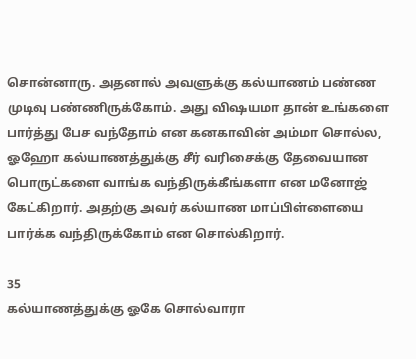சொன்னாரு. அதனால் அவளுக்கு கல்யாணம் பண்ண முடிவு பண்ணிருக்கோம். அது விஷயமா தான் உங்களை பார்த்து பேச வந்தோம் என கனகாவின் அம்மா சொல்ல, ஓஹோ கல்யாணத்துக்கு சீர் வரிசைக்கு தேவையான பொருட்களை வாங்க வந்திருக்கீங்களா என மனோஜ் கேட்கிறார். அதற்கு அவர் கல்யாண மாப்பிள்ளையை பார்க்க வந்திருக்கோம் என சொல்கிறார்.

35
கல்யாணத்துக்கு ஓகே சொல்வாரா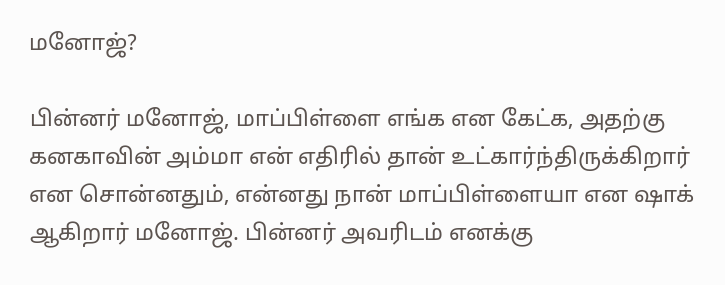மனோஜ்?

பின்னர் மனோஜ், மாப்பிள்ளை எங்க என கேட்க, அதற்கு கனகாவின் அம்மா என் எதிரில் தான் உட்கார்ந்திருக்கிறார் என சொன்னதும், என்னது நான் மாப்பிள்ளையா என ஷாக் ஆகிறார் மனோஜ். பின்னர் அவரிடம் எனக்கு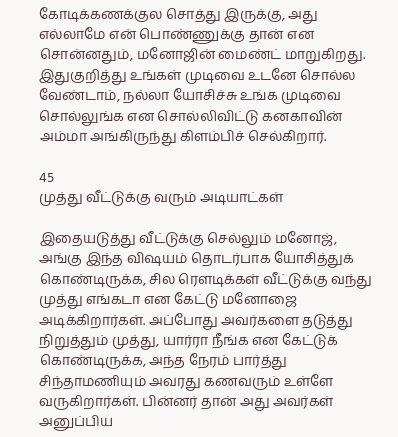கோடிக்கணக்குல சொத்து இருக்கு, அது எல்லாமே என் பொண்ணுக்கு தான் என சொன்னதும், மனோஜின் மைண்ட் மாறுகிறது. இதுகுறித்து உங்கள் முடிவை உடனே சொல்ல வேண்டாம், நல்லா யோசிச்சு உங்க முடிவை சொல்லுங்க என சொல்லிவிட்டு கனகாவின் அம்மா அங்கிருந்து கிளம்பிச் செல்கிறார்.

45
முத்து வீட்டுக்கு வரும் அடியாட்கள்

இதையடுத்து வீட்டுக்கு செல்லும் மனோஜ், அங்கு இந்த விஷயம் தொடர்பாக யோசித்துக் கொண்டிருக்க, சில ரெளடிக்கள் வீட்டுக்கு வந்து முத்து எங்கடா என கேட்டு மனோஜை அடிக்கிறார்கள். அப்போது அவர்களை தடுத்து நிறுத்தும் முத்து, யார்ரா நீங்க என கேட்டுக் கொண்டிருக்க, அந்த நேரம் பார்த்து சிந்தாமணியும் அவரது கணவரும் உள்ளே வருகிறார்கள். பின்னர் தான் அது அவர்கள் அனுப்பிய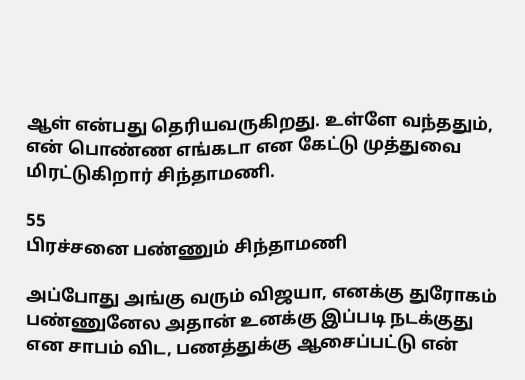ஆள் என்பது தெரியவருகிறது. உள்ளே வந்ததும், என் பொண்ண எங்கடா என கேட்டு முத்துவை மிரட்டுகிறார் சிந்தாமணி.

55
பிரச்சனை பண்ணும் சிந்தாமணி

அப்போது அங்கு வரும் விஜயா, எனக்கு துரோகம் பண்ணுனேல அதான் உனக்கு இப்படி நடக்குது என சாபம் விட, பணத்துக்கு ஆசைப்பட்டு என்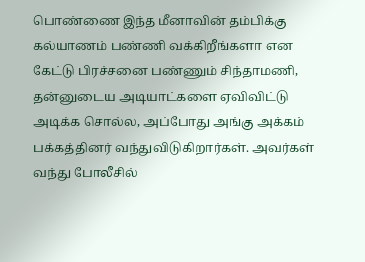பொண்ணை இந்த மீனாவின் தம்பிக்கு கல்யாணம் பண்ணி வக்கிறீங்களா என கேட்டு பிரச்சனை பண்ணும் சிந்தாமணி, தன்னுடைய அடியாட்களை ஏவிவிட்டு அடிக்க சொல்ல, அப்போது அங்கு அக்கம் பக்கத்தினர் வந்துவிடுகிறார்கள். அவர்கள் வந்து போலீசில்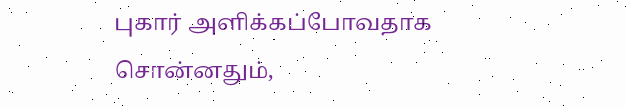புகார் அளிக்கப்போவதாக சொன்னதும்,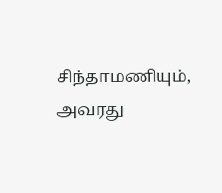சிந்தாமணியும், அவரது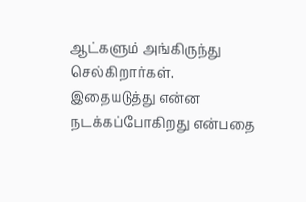ஆட்களும் அங்கிருந்து செல்கிறார்கள். இதையடுத்து என்ன நடக்கப்போகிறது என்பதை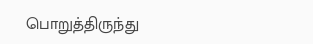பொறுத்திருந்து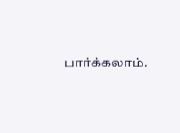பார்க்கலாம்.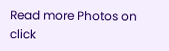Read more Photos on
click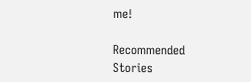me!

Recommended Stories